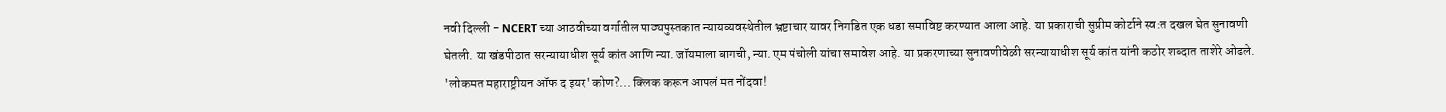नवी दिल्ली - NCERT च्या आठवीच्या वर्गातील पाठ्यपुस्तकात न्यायव्यवस्थेतील भ्रष्टाचार यावर निगडित एक धडा समाविष्ट करण्यात आला आहे. या प्रकाराची सुप्रीम कोर्टाने स्व:त दखल घेत सुनावणी घेतली. या खंडपीठात सरन्यायाधीश सूर्य कांत आणि न्या. जॉयमाला बागची, न्या. एम पंचोली यांचा समावेश आहे. या प्रकरणाच्या सुनावणीवेळी सरन्यायाधीश सूर्य कांत यांनी कठोर शब्दात ताशेरे ओढले.
'लोकमत महाराष्ट्रीयन ऑफ द इयर' कोण?... क्लिक करून आपलं मत नोंदवा!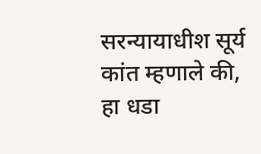सरन्यायाधीश सूर्य कांत म्हणाले की, हा धडा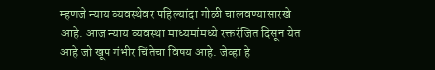म्हणजे न्याय व्यवस्थेवर पहिल्यांदा गोळी चालवण्यासारखे आहे. आज न्याय व्यवस्था माध्यमांमध्ये रक्तरंजित दिसून येत आहे जो खूप गंभीर चिंतेचा विषय आहे. जेव्हा हे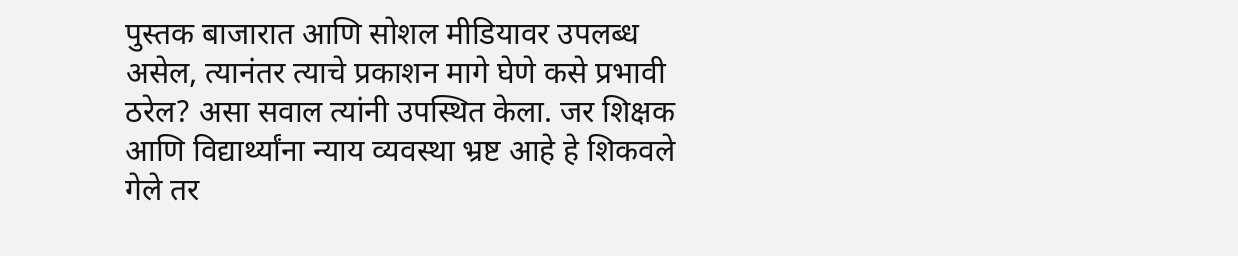पुस्तक बाजारात आणि सोशल मीडियावर उपलब्ध असेल, त्यानंतर त्याचे प्रकाशन मागे घेणे कसे प्रभावी ठरेल? असा सवाल त्यांनी उपस्थित केला. जर शिक्षक आणि विद्यार्थ्यांना न्याय व्यवस्था भ्रष्ट आहे हे शिकवले गेले तर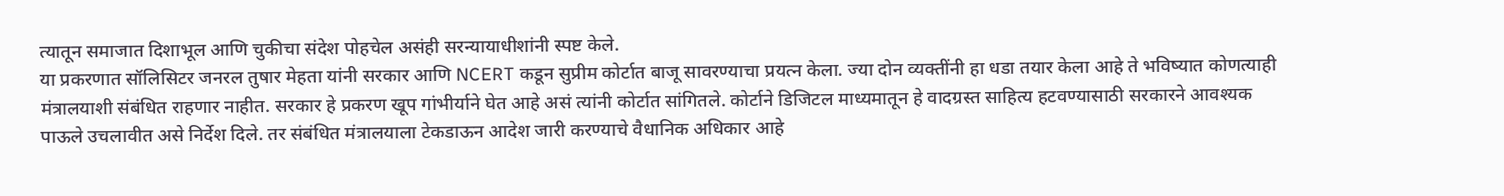त्यातून समाजात दिशाभूल आणि चुकीचा संदेश पोहचेल असंही सरन्यायाधीशांनी स्पष्ट केले.
या प्रकरणात सॉलिसिटर जनरल तुषार मेहता यांनी सरकार आणि NCERT कडून सुप्रीम कोर्टात बाजू सावरण्याचा प्रयत्न केला. ज्या दोन व्यक्तींनी हा धडा तयार केला आहे ते भविष्यात कोणत्याही मंत्रालयाशी संबंधित राहणार नाहीत. सरकार हे प्रकरण खूप गांभीर्याने घेत आहे असं त्यांनी कोर्टात सांगितले. कोर्टाने डिजिटल माध्यमातून हे वादग्रस्त साहित्य हटवण्यासाठी सरकारने आवश्यक पाऊले उचलावीत असे निर्देश दिले. तर संबंधित मंत्रालयाला टेकडाऊन आदेश जारी करण्याचे वैधानिक अधिकार आहे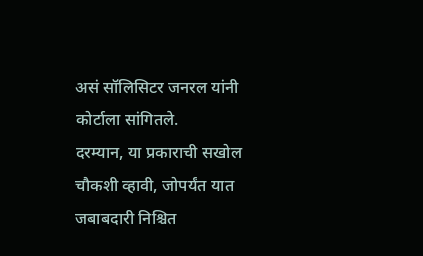असं सॉलिसिटर जनरल यांनी कोर्टाला सांगितले.
दरम्यान, या प्रकाराची सखोल चौकशी व्हावी, जोपर्यंत यात जबाबदारी निश्चित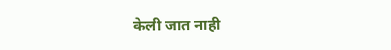केली जात नाही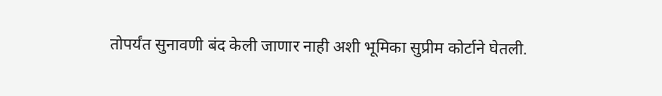तोपर्यंत सुनावणी बंद केली जाणार नाही अशी भूमिका सुप्रीम कोर्टाने घेतली.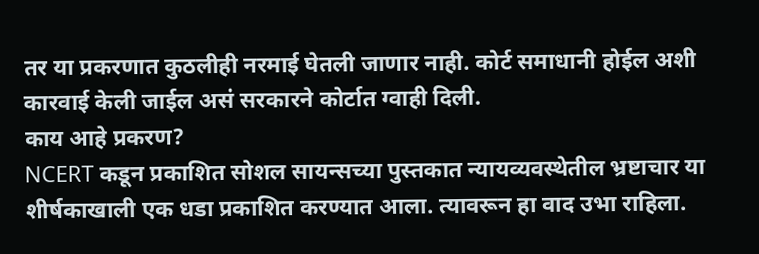तर या प्रकरणात कुठलीही नरमाई घेतली जाणार नाही. कोर्ट समाधानी होईल अशी कारवाई केली जाईल असं सरकारने कोर्टात ग्वाही दिली.
काय आहे प्रकरण?
NCERT कडून प्रकाशित सोशल सायन्सच्या पुस्तकात न्यायव्यवस्थेतील भ्रष्टाचार या शीर्षकाखाली एक धडा प्रकाशित करण्यात आला. त्यावरून हा वाद उभा राहिला.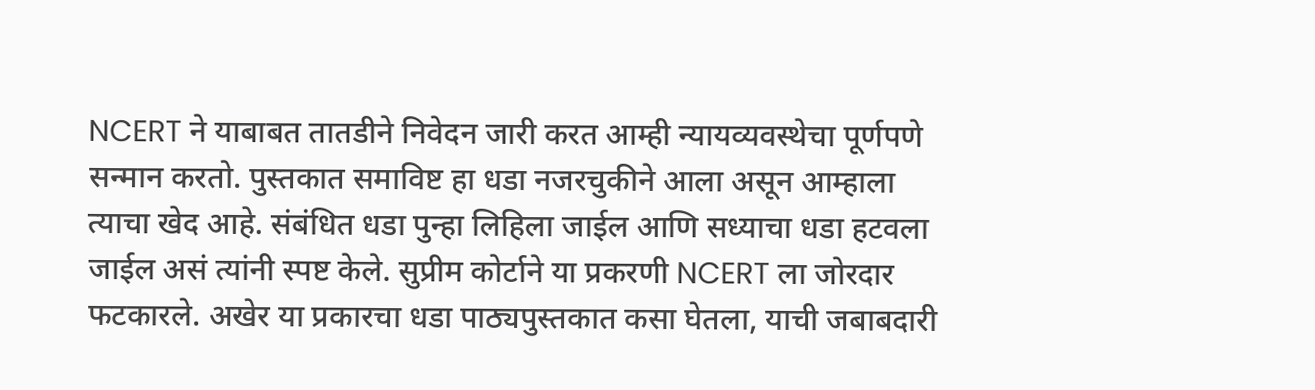NCERT ने याबाबत तातडीने निवेदन जारी करत आम्ही न्यायव्यवस्थेचा पूर्णपणे सन्मान करतो. पुस्तकात समाविष्ट हा धडा नजरचुकीने आला असून आम्हाला त्याचा खेद आहे. संबंधित धडा पुन्हा लिहिला जाईल आणि सध्याचा धडा हटवला जाईल असं त्यांनी स्पष्ट केले. सुप्रीम कोर्टाने या प्रकरणी NCERT ला जोरदार फटकारले. अखेर या प्रकारचा धडा पाठ्यपुस्तकात कसा घेतला, याची जबाबदारी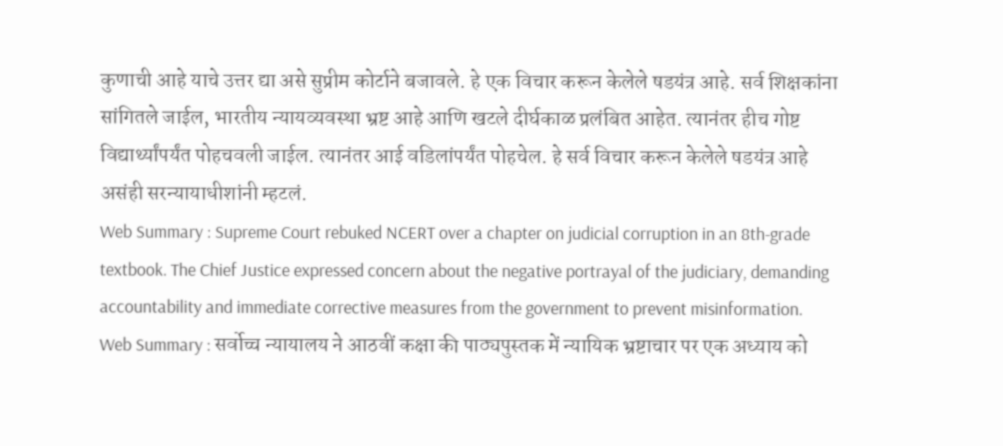कुणाची आहे याचे उत्तर द्या असे सुप्रीम कोर्टाने बजावले. हे एक विचार करून केलेले षडयंत्र आहे. सर्व शिक्षकांना सांगितले जाईल, भारतीय न्यायव्यवस्था भ्रष्ट आहे आणि खटले दीर्घकाळ प्रलंबित आहेत. त्यानंतर हीच गोष्ट विद्यार्थ्यांपर्यंत पोहचवली जाईल. त्यानंतर आई वडिलांपर्यंत पोहचेल. हे सर्व विचार करून केलेले षडयंत्र आहे असंही सरन्यायाधीशांनी म्हटलं.
Web Summary : Supreme Court rebuked NCERT over a chapter on judicial corruption in an 8th-grade textbook. The Chief Justice expressed concern about the negative portrayal of the judiciary, demanding accountability and immediate corrective measures from the government to prevent misinformation.
Web Summary : सर्वोच्च न्यायालय ने आठवीं कक्षा की पाठ्यपुस्तक में न्यायिक भ्रष्टाचार पर एक अध्याय को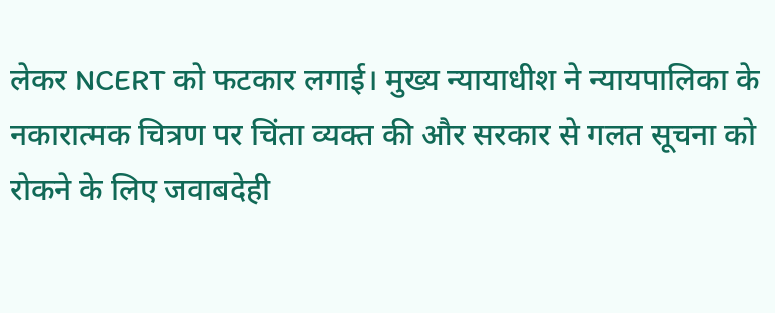लेकर NCERT को फटकार लगाई। मुख्य न्यायाधीश ने न्यायपालिका के नकारात्मक चित्रण पर चिंता व्यक्त की और सरकार से गलत सूचना को रोकने के लिए जवाबदेही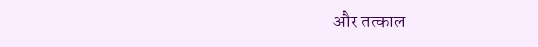और तत्काल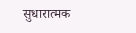सुधारात्मक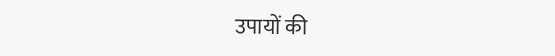उपायों की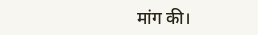मांग की।